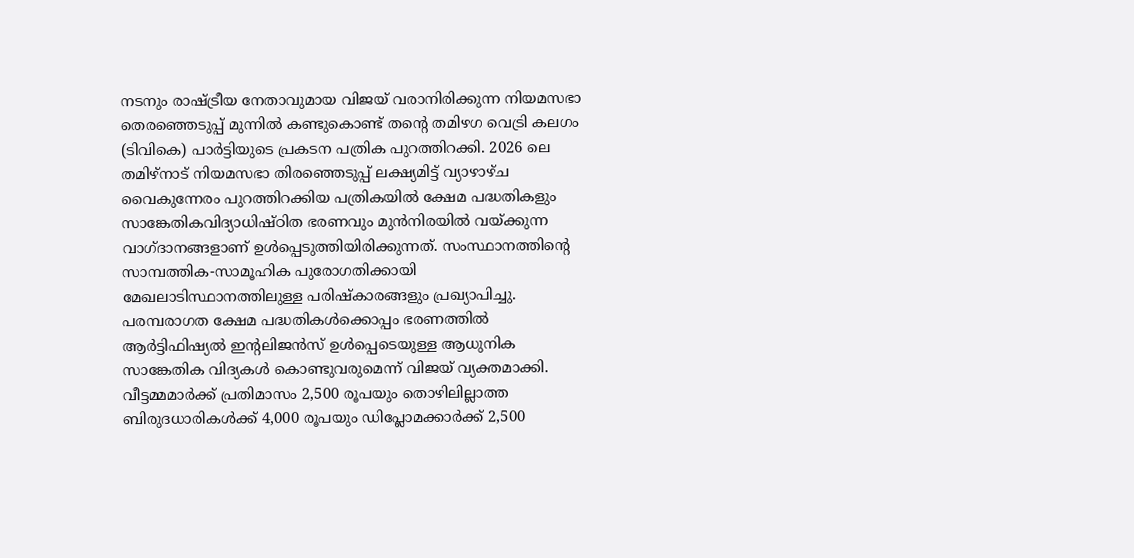നടനും രാഷ്ട്രീയ നേതാവുമായ വിജയ് വരാനിരിക്കുന്ന നിയമസഭാ തെരഞ്ഞെടുപ്പ് മുന്നിൽ കണ്ടുകൊണ്ട് തന്റെ തമിഴഗ വെട്രി കലഗം (ടിവികെ) പാർട്ടിയുടെ പ്രകടന പത്രിക പുറത്തിറക്കി. 2026 ലെ തമിഴ്നാട് നിയമസഭാ തിരഞ്ഞെടുപ്പ് ലക്ഷ്യമിട്ട് വ്യാഴാഴ്ച വൈകുന്നേരം പുറത്തിറക്കിയ പത്രികയിൽ ക്ഷേമ പദ്ധതികളും സാങ്കേതികവിദ്യാധിഷ്ഠിത ഭരണവും മുൻനിരയിൽ വയ്ക്കുന്ന വാഗ്ദാനങ്ങളാണ് ഉൾപ്പെടുത്തിയിരിക്കുന്നത്. സംസ്ഥാനത്തിന്റെ സാമ്പത്തിക-സാമൂഹിക പുരോഗതിക്കായി മേഖലാടിസ്ഥാനത്തിലുള്ള പരിഷ്കാരങ്ങളും പ്രഖ്യാപിച്ചു.
പരമ്പരാഗത ക്ഷേമ പദ്ധതികൾക്കൊപ്പം ഭരണത്തിൽ ആർട്ടിഫിഷ്യൽ ഇന്റലിജൻസ് ഉൾപ്പെടെയുള്ള ആധുനിക സാങ്കേതിക വിദ്യകൾ കൊണ്ടുവരുമെന്ന് വിജയ് വ്യക്തമാക്കി. വീട്ടമ്മമാർക്ക് പ്രതിമാസം 2,500 രൂപയും തൊഴിലില്ലാത്ത ബിരുദധാരികൾക്ക് 4,000 രൂപയും ഡിപ്ലോമക്കാർക്ക് 2,500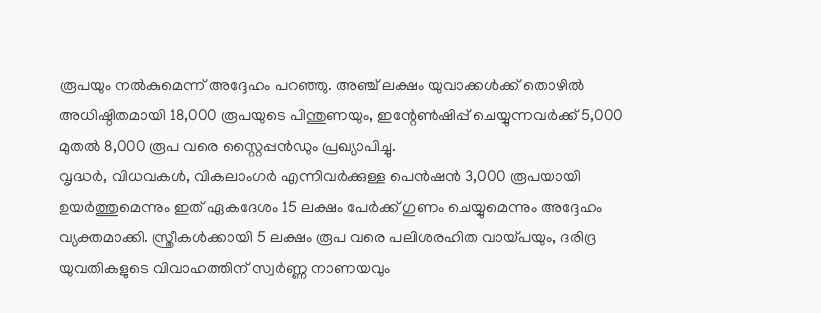രൂപയും നൽകുമെന്ന് അദ്ദേഹം പറഞ്ഞു. അഞ്ച് ലക്ഷം യുവാക്കൾക്ക് തൊഴിൽ അധിഷ്ഠിതമായി 18,000 രൂപയുടെ പിന്തുണയും, ഇന്റേൺഷിപ്പ് ചെയ്യുന്നവർക്ക് 5,000 മുതൽ 8,000 രൂപ വരെ സ്റ്റൈപ്പൻഡും പ്രഖ്യാപിച്ചു.
വൃദ്ധർ, വിധവകൾ, വികലാംഗർ എന്നിവർക്കുള്ള പെൻഷൻ 3,000 രൂപയായി ഉയർത്തുമെന്നും ഇത് ഏകദേശം 15 ലക്ഷം പേർക്ക് ഗുണം ചെയ്യുമെന്നും അദ്ദേഹം വ്യക്തമാക്കി. സ്ത്രീകൾക്കായി 5 ലക്ഷം രൂപ വരെ പലിശരഹിത വായ്പയും, ദരിദ്ര യുവതികളുടെ വിവാഹത്തിന് സ്വർണ്ണ നാണയവും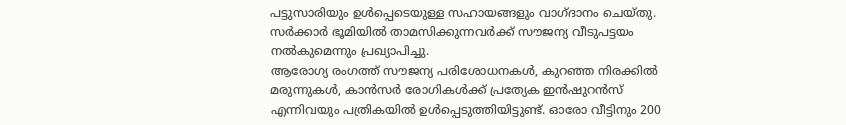പട്ടുസാരിയും ഉൾപ്പെടെയുള്ള സഹായങ്ങളും വാഗ്ദാനം ചെയ്തു. സർക്കാർ ഭൂമിയിൽ താമസിക്കുന്നവർക്ക് സൗജന്യ വീടുപട്ടയം നൽകുമെന്നും പ്രഖ്യാപിച്ചു.
ആരോഗ്യ രംഗത്ത് സൗജന്യ പരിശോധനകൾ, കുറഞ്ഞ നിരക്കിൽ മരുന്നുകൾ, കാൻസർ രോഗികൾക്ക് പ്രത്യേക ഇൻഷുറൻസ് എന്നിവയും പത്രികയിൽ ഉൾപ്പെടുത്തിയിട്ടുണ്ട്. ഓരോ വീട്ടിനും 200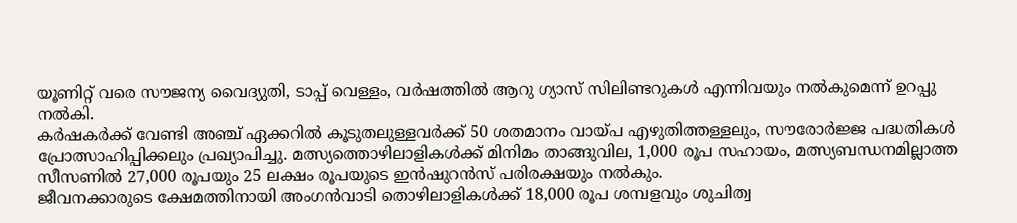യൂണിറ്റ് വരെ സൗജന്യ വൈദ്യുതി, ടാപ്പ് വെള്ളം, വർഷത്തിൽ ആറു ഗ്യാസ് സിലിണ്ടറുകൾ എന്നിവയും നൽകുമെന്ന് ഉറപ്പു നൽകി.
കർഷകർക്ക് വേണ്ടി അഞ്ച് ഏക്കറിൽ കൂടുതലുള്ളവർക്ക് 50 ശതമാനം വായ്പ എഴുതിത്തള്ളലും, സൗരോർജ്ജ പദ്ധതികൾ പ്രോത്സാഹിപ്പിക്കലും പ്രഖ്യാപിച്ചു. മത്സ്യത്തൊഴിലാളികൾക്ക് മിനിമം താങ്ങുവില, 1,000 രൂപ സഹായം, മത്സ്യബന്ധനമില്ലാത്ത സീസണിൽ 27,000 രൂപയും 25 ലക്ഷം രൂപയുടെ ഇൻഷുറൻസ് പരിരക്ഷയും നൽകും.
ജീവനക്കാരുടെ ക്ഷേമത്തിനായി അംഗൻവാടി തൊഴിലാളികൾക്ക് 18,000 രൂപ ശമ്പളവും ശുചിത്വ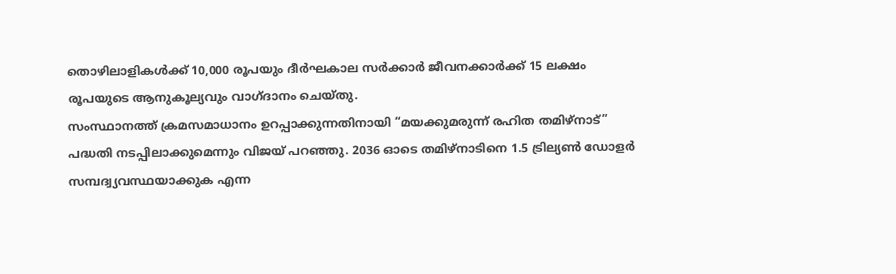തൊഴിലാളികൾക്ക് 10,000 രൂപയും ദീർഘകാല സർക്കാർ ജീവനക്കാർക്ക് 15 ലക്ഷം രൂപയുടെ ആനുകൂല്യവും വാഗ്ദാനം ചെയ്തു.
സംസ്ഥാനത്ത് ക്രമസമാധാനം ഉറപ്പാക്കുന്നതിനായി “മയക്കുമരുന്ന് രഹിത തമിഴ്നാട്” പദ്ധതി നടപ്പിലാക്കുമെന്നും വിജയ് പറഞ്ഞു. 2036 ഓടെ തമിഴ്നാടിനെ 1.5 ട്രില്യൺ ഡോളർ സമ്പദ്വ്യവസ്ഥയാക്കുക എന്ന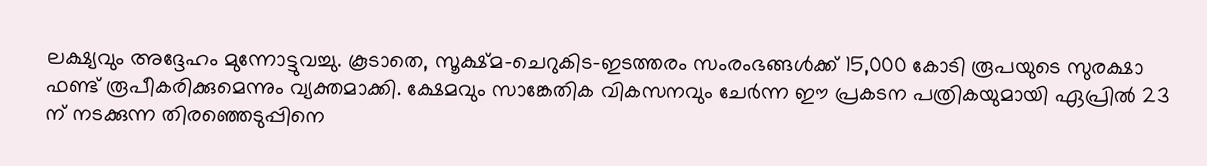ലക്ഷ്യവും അദ്ദേഹം മുന്നോട്ടുവച്ചു. കൂടാതെ, സൂക്ഷ്മ-ചെറുകിട-ഇടത്തരം സംരംഭങ്ങൾക്ക് 15,000 കോടി രൂപയുടെ സുരക്ഷാ ഫണ്ട് രൂപീകരിക്കുമെന്നും വ്യക്തമാക്കി. ക്ഷേമവും സാങ്കേതിക വികസനവും ചേർന്ന ഈ പ്രകടന പത്രികയുമായി ഏപ്രിൽ 23 ന് നടക്കുന്ന തിരഞ്ഞെടുപ്പിനെ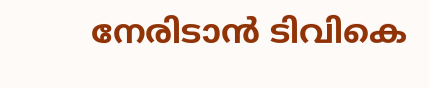നേരിടാൻ ടിവികെ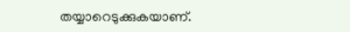തയ്യാറെടുക്കുകയാണ്.